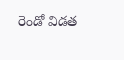రెండో విడత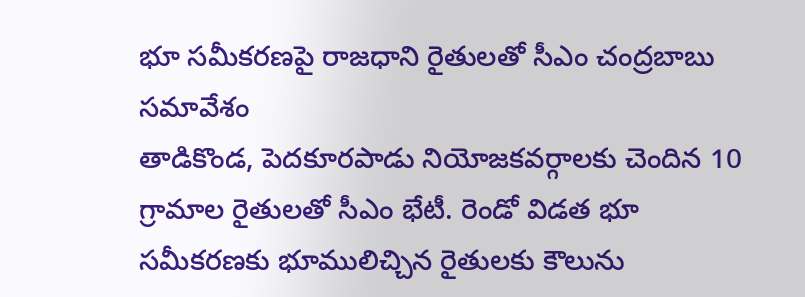భూ సమీకరణపై రాజధాని రైతులతో సీఎం చంద్రబాబు సమావేశం
తాడికొండ, పెదకూరపాడు నియోజకవర్గాలకు చెందిన 10 గ్రామాల రైతులతో సీఎం భేటీ. రెండో విడత భూ సమీకరణకు భూములిచ్చిన రైతులకు కౌలును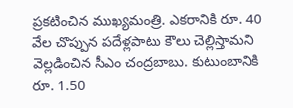ప్రకటించిన ముఖ్యమంత్రి. ఎకరానికి రూ. 40 వేల చొప్పున పదేళ్లపాటు కౌలు చెల్లిస్తామని వెల్లడించిన సీఎం చంద్రబాబు. కుటుంబానికి రూ. 1.50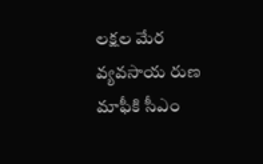లక్షల మేర వ్యవసాయ రుణ మాఫీకి సీఎం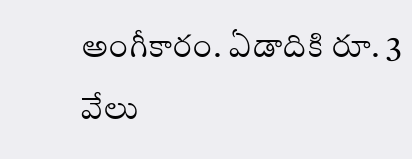అంగీకారం. ఏడాదికి రూ. 3 వేలు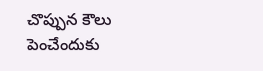చొప్పున కౌలు పెంచేందుకు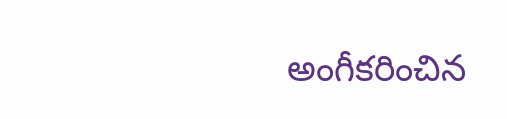అంగీకరించిన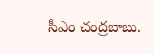సీఎం చంద్రబాబు.